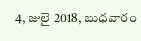4, జులై 2018, బుధవారం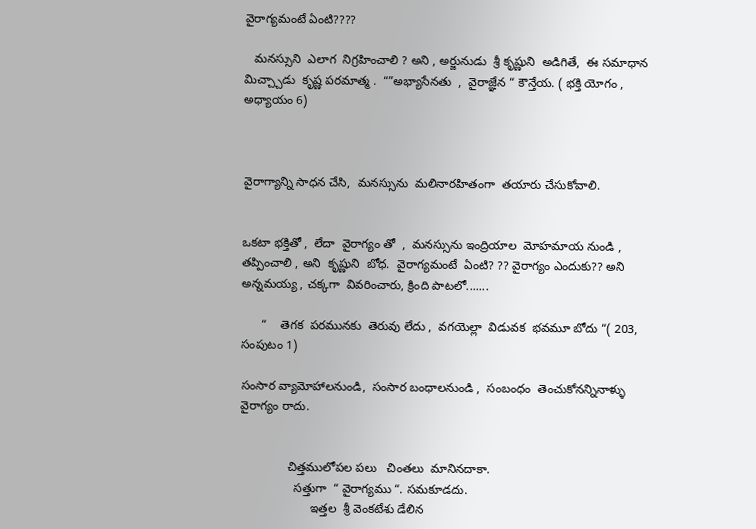వైరాగ్యమంటే ఏంటి????

   మనస్సుని  ఎలాగ  నిగ్రహించాలి ? అని , అర్జునుడు  శ్రీ కృష్ణుని  అడిగితే,  ఈ సమాధాన మిచ్చ్చాడు  కృష్ణ పరమాత్మ .  “”అభ్యాసేనతు  ,  వైరాజ్ఞేన “ కౌన్తేయ. ( భక్తి యోగం , అధ్యాయం 6)



వైరాగ్యాన్ని సాధన చేసి,  మనస్సును  మలినారహితంగా  తయారు చేసుకోవాలి.


ఒకటా భక్తితో ,  లేదా  వైరాగ్యం తో  ,  మనస్సును ఇంద్రియాల  మోహమాయ నుండి ,  తప్పించాలి , అని  కృష్ణుని  బోధ.  వైరాగ్యమంటే  ఏంటి? ?? వైరాగ్యం ఎందుకు?? అని  అన్నమయ్య , చక్కగా  వివరించారు, క్రింది పాటలో.......

      “    తెగక  పరమునకు  తెరువు లేదు ,  వగయెల్లా  విడువక  భవమూ బోదు “( 203, సంపుటం 1)

సంసార వ్యామోహాలనుండి,  సంసార బంధాలనుండి ,  సంబంధం  తెంచుకోనన్నినాళ్ళు  వైరాగ్యం రాదు.


              చిత్తములోపల పలు   చింతలు  మానినదాకా.
                సత్తుగా  “ వైరాగ్యము “. సమకూడదు.
                     ఇత్తల  శ్రీ వెంకటేశు డేలిన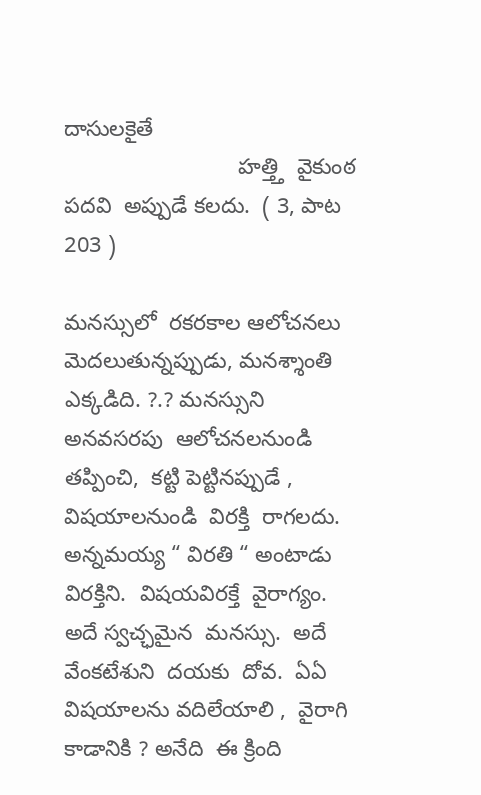దాసులకైతే
                            హత్త్తి  వైకుంఠ  పదవి  అప్పుడే కలదు.  ( 3, పాట 203 )

మనస్సులో  రకరకాల ఆలోచనలు  మెదలుతున్నప్పుడు, మనశ్శాంతి  ఎక్కడిది. ?.? మనస్సుని  అనవసరపు  ఆలోచనలనుండి  తప్పించి,  కట్టి పెట్టినప్పుడే ,  విషయాలనుండి  విరక్తి  రాగలదు.   అన్నమయ్య “ విరతి “ అంటాడు విరక్తిని.  విషయవిరక్తే  వైరాగ్యం. అదే స్వచ్ఛమైన  మనస్సు.  అదే  వేంకటేశుని  దయకు  దోవ.  ఏఏ  విషయాలను వదిలేయాలి ,  వైరాగి కాడానికి ? అనేది  ఈ క్రింది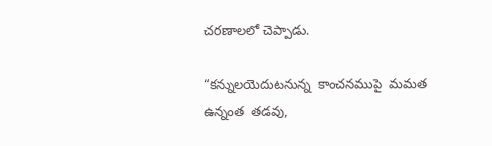చరణాలలో చెప్పాడు.

“కన్నులయెదుటనున్న  కాంచనముపై  మమత ఉన్నంత  తడవు,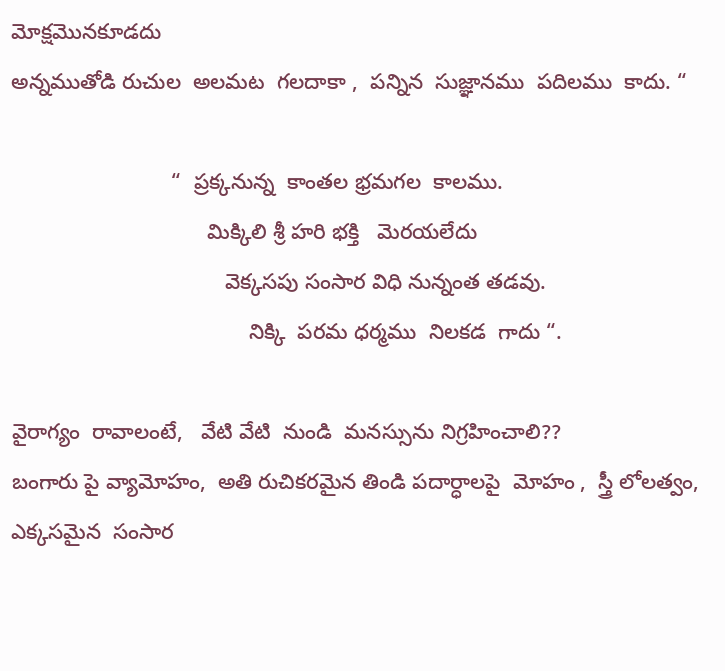మోక్షమొనకూడదు
అన్నముతోడి రుచుల  అలమట  గలదాకా ,  పన్నిన  సుజ్ఞానము  పదిలము  కాదు. “

                           “  ప్రక్కనున్న  కాంతల భ్రమగల  కాలము.
                                 మిక్కిలి శ్రీ హరి భక్తి   మెరయలేదు
                                    వెక్కసపు సంసార విధి నున్నంత తడవు.
                                        నిక్కి  పరమ ధర్మము  నిలకడ  గాదు “.

వైరాగ్యం  రావాలంటే,   వేటి వేటి  నుండి  మనస్సును నిగ్రహించాలి??
బంగారు పై వ్యామోహం,  అతి రుచికరమైన తిండి పదార్ధాలపై  మోహం ,  స్త్రీ లోలత్వం,  ఎక్కసమైన  సంసార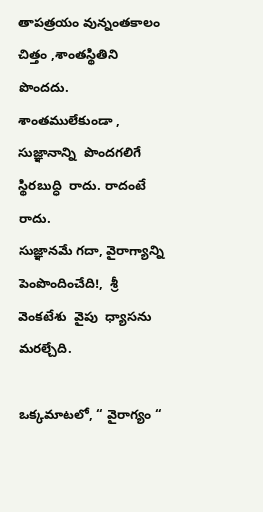తాపత్రయం వున్నంతకాలం  చిత్తం ,శాంతస్థితిని  పొందదు.  శాంతములేకుండా , సుజ్ఞానాన్ని  పొందగలిగే  స్థిరబుద్ధి  రాదు. రాదంటే  రాదు.
సుజ్ఞానమే గదా, వైరాగ్యాన్ని  పెంపొందించేది!,  శ్రీ వెంకటేశు  వైపు  ధ్యాసను మరల్చేది.

ఒక్కమాటలో, “ వైరాగ్యం “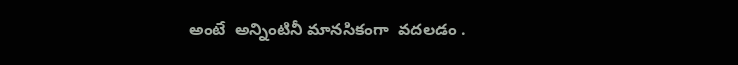అంటే  అన్నింటినీ మానసికంగా  వదలడం .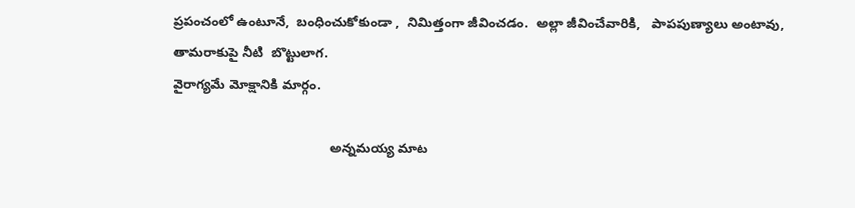ప్రపంచంలో ఉంటూనే,  బంధించుకోకుండా ,  నిమిత్తంగా జీవించడం.  అల్లా జీవించేవారికి,   పాపపుణ్యాలు అంటావు,  తామరాకుపై నీటి  బొట్టులాగ.
వైరాగ్యమే మోక్షానికి మార్గం.

                                           అన్నమయ్య మాట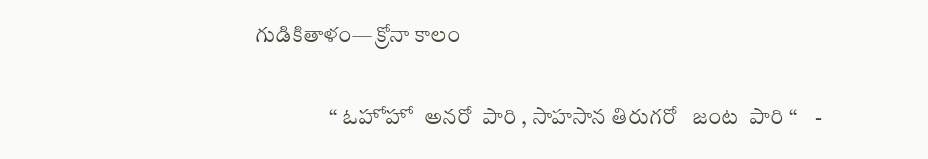గుడికితాళం— క్రోనా కాలం

                 “ ఓహోహో  అనరో  పారి , సాహసాన తిరుగరో   జంట  పారి “    -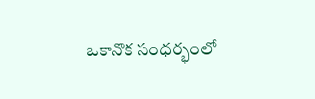ఒకానొక సంధర్భంలో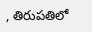, తిరుపతిలో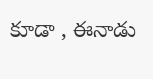కూడా , ఈనాడు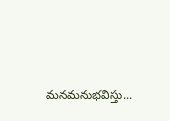మనమనుభవిస్తు...